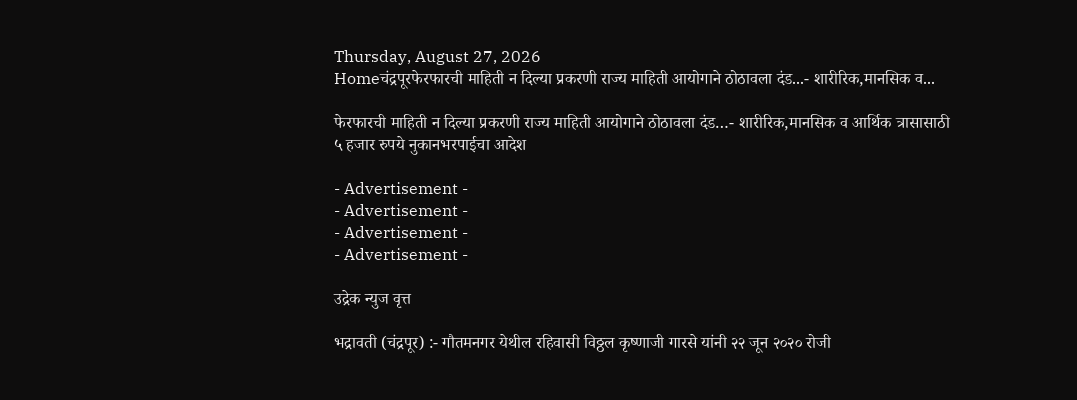Thursday, August 27, 2026
Homeचंद्रपूरफेरफारची माहिती न दिल्या प्रकरणी राज्य माहिती आयोगाने ठोठावला दंड...- शारीरिक,मानसिक व...

फेरफारची माहिती न दिल्या प्रकरणी राज्य माहिती आयोगाने ठोठावला दंड…- शारीरिक,मानसिक व आर्थिक त्रासासाठी ५ हजार रुपये नुकानभरपाईचा आदेश

- Advertisement -
- Advertisement -
- Advertisement -
- Advertisement -

उद्रेक न्युज वृत्त

भद्रावती (चंद्रपूर) :- गौतमनगर येथील रहिवासी विठ्ठल कृष्णाजी गारसे यांनी २२ जून २०२० रोजी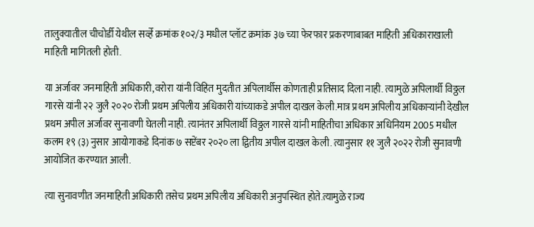तालुक्यातील चीचोर्डी येथील सर्व्हे क्रमांक १०२/३ मधील प्लॉट क्रमांक ३७ च्या फेरफार प्रकरणाबाबत माहिती अधिकाराखाली माहिती मागितली होती.

या अर्जावर जनमाहिती अधिकारी,वरोरा यांनी विहित मुदतीत अपिलार्थीस कोणताही प्रतिसाद दिला नाही. त्यामुळे अपिलार्थी विठ्ठल गारसे यांनी २२ जुलै २०२० रोजी प्रथम अपिलीय अधिकारी यांच्याकडे अपील दाखल केली.मात्र प्रथम अपिलीय अधिकाऱ्यांनी देखील प्रथम अपील अर्जावर सुनावणी घेतली नाही. त्यानंतर अपिलार्थी विठ्ठल गारसे यांनी माहितीचा अधिकार अधिनियम 2005 मधील कलम १९ (३) नुसार आयोगाकडे दिनांक ७ सप्टेंबर २०२० ला द्वितीय अपील दाखल केली. त्यानुसार ११ जुलै २०२२ रोजी सुनावणी आयोजित करण्यात आली.

त्या सुनावणीत जनमाहिती अधिकारी तसेच प्रथम अपिलीय अधिकारी अनुपस्थित होते.त्यामुळे राज्य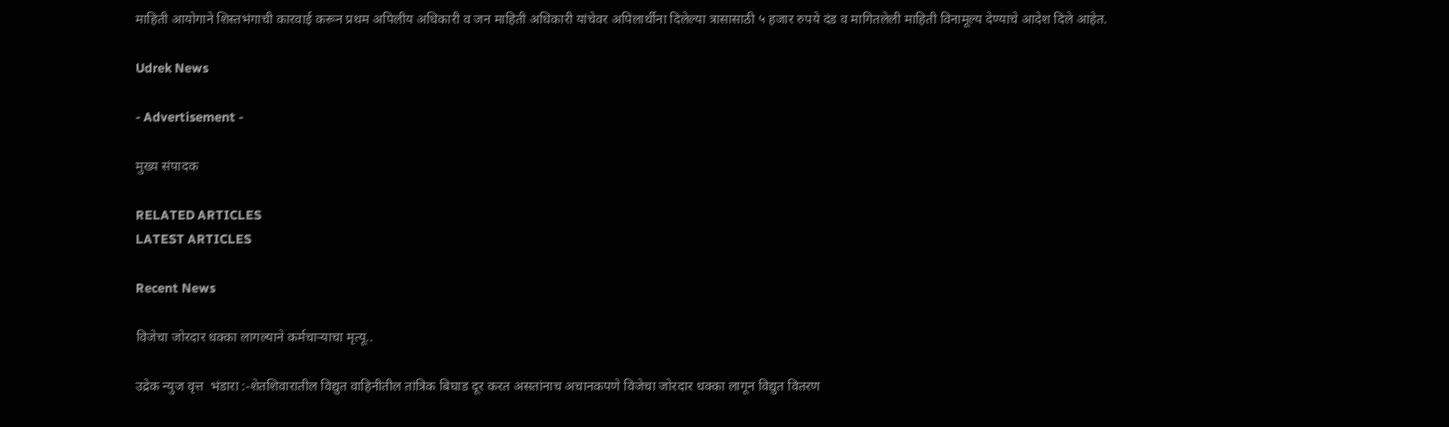माहिती आयोगाने शिस्तभंगाची कारवाई करून प्रथम अपिलीय अधिकारी व जन माहिती अधिकारी यांचेवर अपिलार्थीना दिलेल्या त्रासासाठी ५ हजार रुपये दंड व मागितलेली माहिती विनामूल्य देण्याचे आदेश दिले आहेत.

Udrek News

- Advertisement -

मुख्य संपादक

RELATED ARTICLES
LATEST ARTICLES

Recent News

विजेचा जोरदार धक्का लागल्याने कर्मचाऱ्याचा मृत्यू..

उद्रेक न्युज वृत्त  भंडारा :-शेतशिवारातील विद्युत वाहिनीतील तांत्रिक बिघाड दूर करत असतांनाच अचानकपणे विजेचा जोरदार धक्का लागून विद्युत वितरण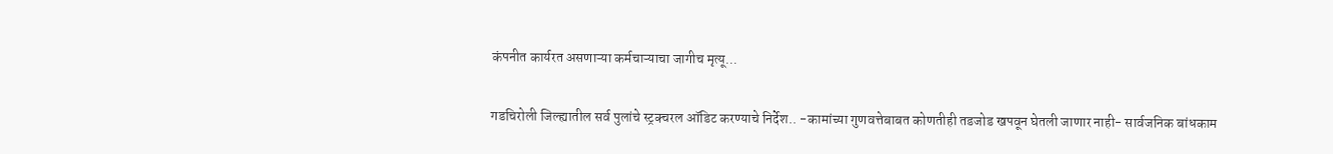कंपनीत कार्यरत असणाऱ्या कर्मचाऱ्याचा जागीच मृत्यू...

गडचिरोली जिल्ह्यातील सर्व पुलांचे स्ट्रक्चरल ऑडिट करण्याचे निर्देश.. -कामांच्या गुणवत्तेबाबत कोणतीही तडजोड खपवून घेतली जाणार नाही- सार्वजनिक बांधकाम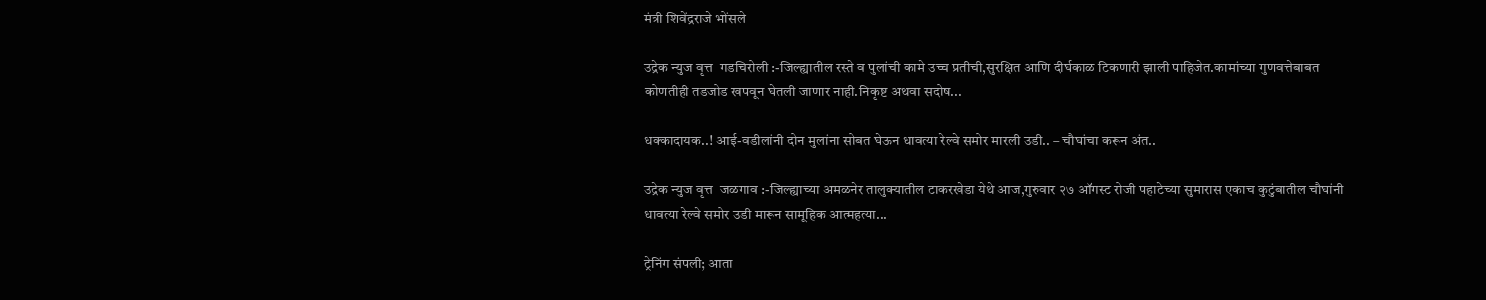मंत्री शिवेंद्रराजे भोंसले

उद्रेक न्युज वृत्त  गडचिरोली :-जिल्ह्यातील रस्ते व पुलांची कामे उच्च प्रतीची,सुरक्षित आणि दीर्घकाळ टिकणारी झाली पाहिजेत.कामांच्या गुणवत्तेबाबत कोणतीही तडजोड खपवून घेतली जाणार नाही.निकृष्ट अथवा सदोष...

धक्कादायक..! आई-वडीलांनी दोन मुलांना सोबत घेऊन धावत्या रेल्वे समोर मारली उडी.. – चौघांचा करून अंत..

उद्रेक न्युज वृत्त  जळगाव :-जिल्ह्याच्या अमळनेर तालुक्यातील टाकरखेडा येथे आज,गुरुवार २७ ऑगस्ट रोजी पहाटेच्या सुमारास एकाच कुटुंबातील चौघांनी धावत्या रेल्वे समोर उडी मारून सामूहिक आत्महत्या...

ट्रेनिंग संपली; आता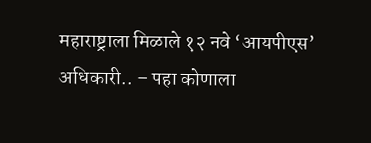महाराष्ट्राला मिळाले १२ नवे ‘आयपीएस’ अधिकारी.. – पहा कोणाला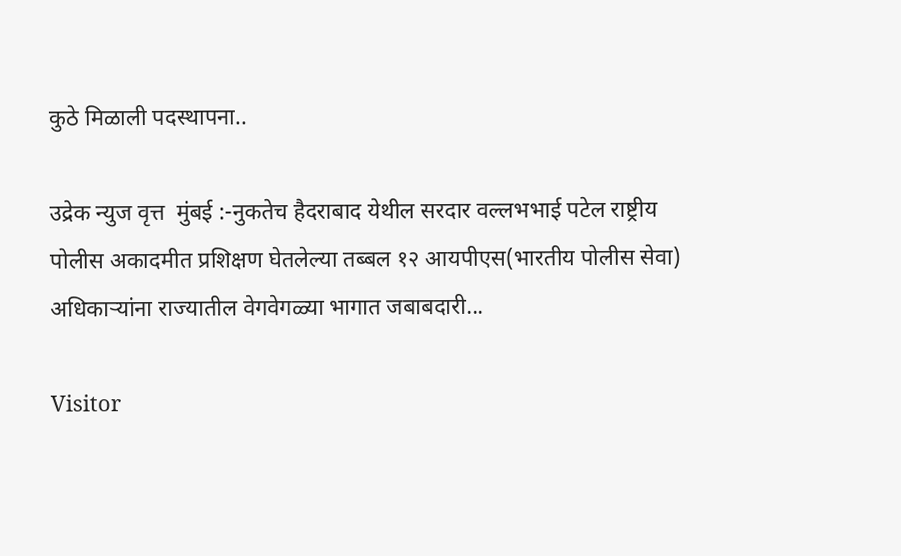कुठे मिळाली पदस्थापना..

उद्रेक न्युज वृत्त  मुंबई :-नुकतेच हैदराबाद येथील सरदार वल्लभभाई पटेल राष्ट्रीय पोलीस अकादमीत प्रशिक्षण घेतलेल्या तब्बल १२ आयपीएस(भारतीय पोलीस सेवा) अधिकाऱ्यांना राज्यातील वेगवेगळ्या भागात जबाबदारी...

Visitor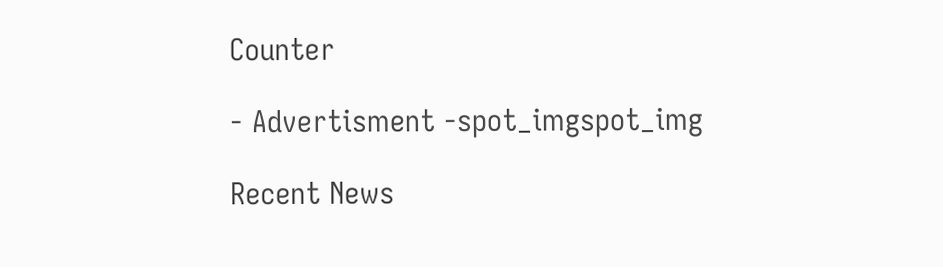Counter

- Advertisment -spot_imgspot_img

Recent News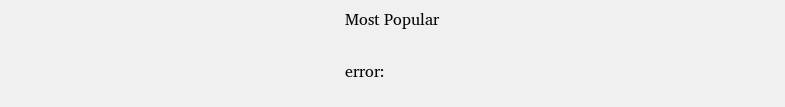Most Popular

error: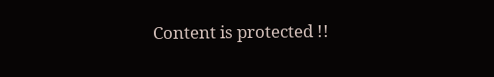Content is protected !!